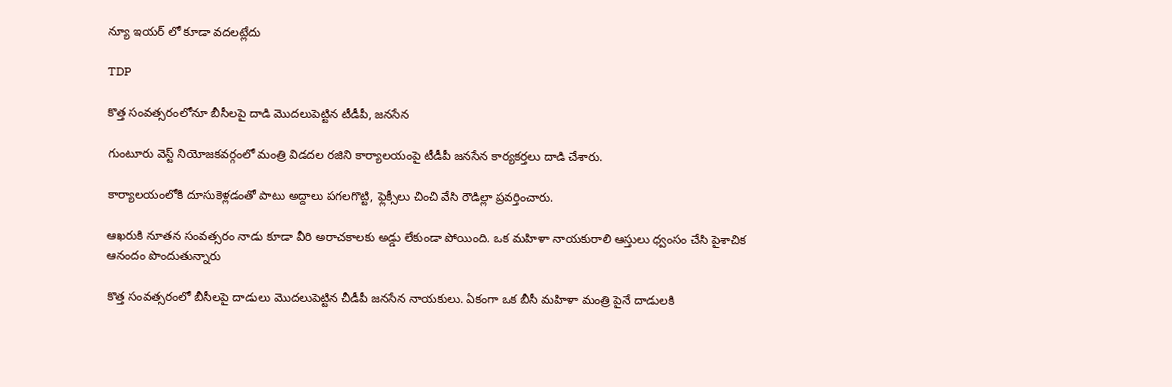న్యూ ఇయర్ లో కూడా వదలట్లేదు

TDP

కొత్త సంవత్సరంలోనూ బీసీలపై దాడి మొదలుపెట్టిన టీడీపీ, జనసేన

గుంటూరు వెస్ట్ నియోజకవర్గంలో మంత్రి విడదల రజిని కార్యాలయంపై టీడీపీ జనసేన కార్యకర్తలు దాడి చేశారు.

కార్యాలయంలోకి దూసుకెళ్లడంతో పాటు అద్దాలు పగలగొట్టి, ఫ్లెక్సీలు చించి వేసి రౌడిల్లా ప్రవర్తించారు.

ఆఖరుకి నూతన సంవత్సరం నాడు కూడా వీరి అరాచకాలకు అడ్డు లేకుండా పోయింది. ఒక మహిళా నాయకురాలి ఆస్తులు ధ్వంసం చేసి పైశాచిక ఆనందం పొందుతున్నారు

కొత్త సంవత్సరంలో బీసీలపై దాడులు మొదలుపెట్టిన చీడీపీ జనసేన నాయకులు. ఏకంగా ఒక బీసీ మహిళా మంత్రి పైనే దాడులకి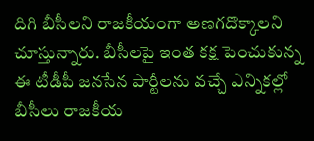దిగి బీసీలని రాజకీయంగా అణగదొక్కాలని చూస్తున్నారు. బీసీలపై ఇంత కక్ష పెంచుకున్న ఈ టీడీపీ జనసేన పార్టీలను వచ్చే ఎన్నికల్లో బీసీలు రాజకీయ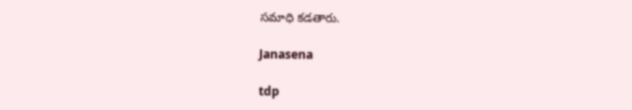సమాధి కడతారు.

Janasena

tdp